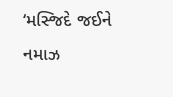‘મસ્જિદે જઈને નમાઝ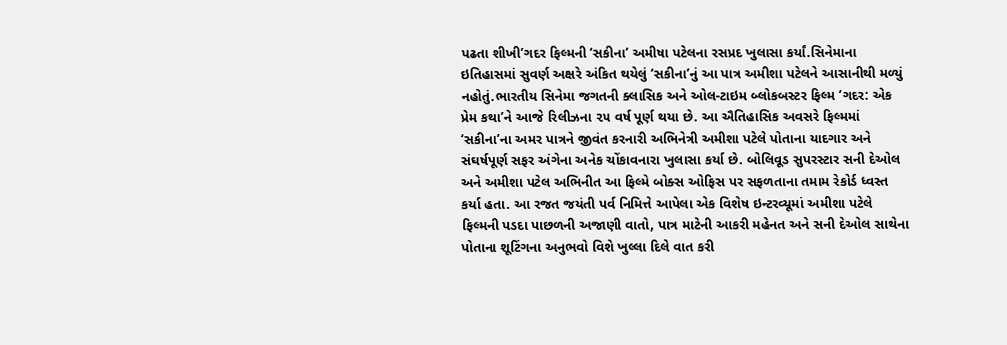પઢતા શીખી’ગદર ફિલ્મની ‘સકીના’ અમીષા પટેલના રસપ્રદ ખુલાસા કર્યાં.સિનેમાના ઇતિહાસમાં સુવર્ણ અક્ષરે અંકિત થયેલું ‘સકીના’નું આ પાત્ર અમીશા પટેલને આસાનીથી મળ્યું નહોતું.ભારતીય સિનેમા જગતની ક્લાસિક અને ઓલ-ટાઇમ બ્લોકબસ્ટર ફિલ્મ ‘ગદર: એક પ્રેમ કથા’ને આજે રિલીઝના ૨૫ વર્ષ પૂર્ણ થયા છે. આ ઐતિહાસિક અવસરે ફિલ્મમાં ‘સકીના’ના અમર પાત્રને જીવંત કરનારી અભિનેત્રી અમીશા પટેલે પોતાના યાદગાર અને સંઘર્ષપૂર્ણ સફર અંગેના અનેક ચોંકાવનારા ખુલાસા કર્યા છે. બોલિવૂડ સુપરસ્ટાર સની દેઓલ અને અમીશા પટેલ અભિનીત આ ફિલ્મે બોક્સ ઓફિસ પર સફળતાના તમામ રેકોર્ડ ધ્વસ્ત કર્યા હતા. આ રજત જયંતી પર્વ નિમિત્તે આપેલા એક વિશેષ ઇન્ટરવ્યૂમાં અમીશા પટેલે ફિલ્મની પડદા પાછળની અજાણી વાતો, પાત્ર માટેની આકરી મહેનત અને સની દેઓલ સાથેના પોતાના શૂટિંગના અનુભવો વિશે ખુલ્લા દિલે વાત કરી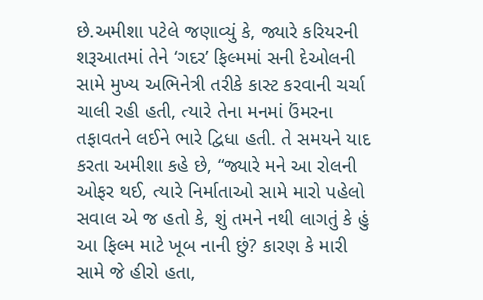છે.અમીશા પટેલે જણાવ્યું કે, જ્યારે કરિયરની શરૂઆતમાં તેને ‘ગદર’ ફિલ્મમાં સની દેઓલની સામે મુખ્ય અભિનેત્રી તરીકે કાસ્ટ કરવાની ચર્ચા ચાલી રહી હતી, ત્યારે તેના મનમાં ઉંમરના તફાવતને લઈને ભારે દ્વિધા હતી. તે સમયને યાદ કરતા અમીશા કહે છે, “જ્યારે મને આ રોલની ઓફર થઈ, ત્યારે નિર્માતાઓ સામે મારો પહેલો સવાલ એ જ હતો કે, શું તમને નથી લાગતું કે હું આ ફિલ્મ માટે ખૂબ નાની છું? કારણ કે મારી સામે જે હીરો હતા,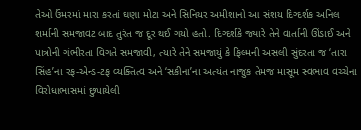તેઓ ઉંમરમાં મારા કરતાં ઘણા મોટા અને સિનિયર અમીશાનો આ સંશય દિગ્દર્શક અનિલ શર્માની સમજાવટ બાદ તુરંત જ દૂર થઈ ગયો હતો. દિગ્દર્શકે જ્યારે તેને વાર્તાની ઊંડાઈ અને પાત્રોની ગંભીરતા વિગતે સમજાવી, ત્યારે તેને સમજાયું કે ફિલ્મની અસલી સુંદરતા જ ‘તારા સિંહ’ના રફ-એન્ડ-ટફ વ્યક્તિત્વ અને ‘સકીના’ના અત્યંત નાજુક તેમજ માસૂમ સ્વભાવ વચ્ચેના વિરોધાભાસમાં છુપાયેલી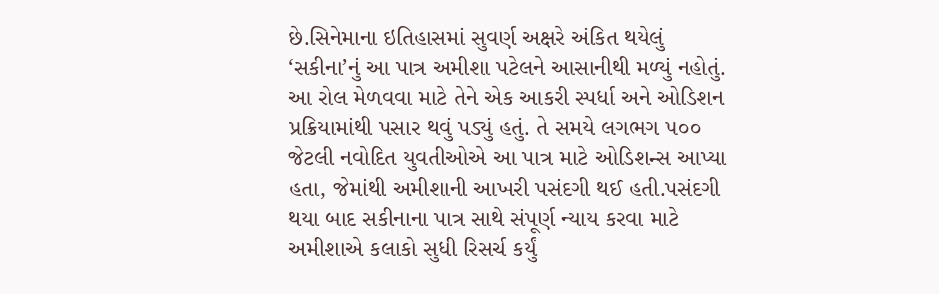છે.સિનેમાના ઇતિહાસમાં સુવર્ણ અક્ષરે અંકિત થયેલું ‘સકીના’નું આ પાત્ર અમીશા પટેલને આસાનીથી મળ્યું નહોતું. આ રોલ મેળવવા માટે તેને એક આકરી સ્પર્ધા અને ઓડિશન પ્રક્રિયામાંથી પસાર થવું પડ્યું હતું. તે સમયે લગભગ ૫૦૦ જેટલી નવોદિત યુવતીઓએ આ પાત્ર માટે ઓડિશન્સ આપ્યા હતા, જેમાંથી અમીશાની આખરી પસંદગી થઈ હતી.પસંદગી થયા બાદ સકીનાના પાત્ર સાથે સંપૂર્ણ ન્યાય કરવા માટે અમીશાએ કલાકો સુધી રિસર્ચ કર્યું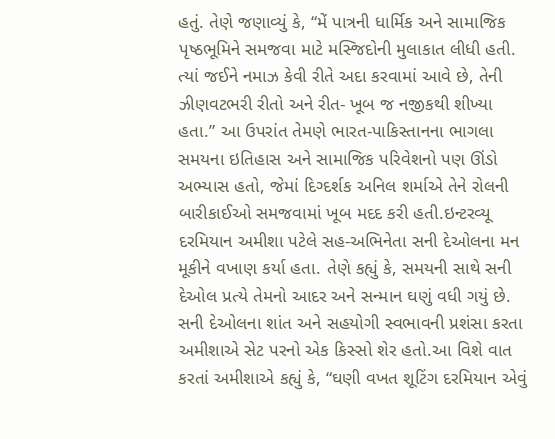હતું. તેણે જણાવ્યું કે, “મેં પાત્રની ધાર્મિક અને સામાજિક પૃષ્ઠભૂમિને સમજવા માટે મસ્જિદોની મુલાકાત લીધી હતી. ત્યાં જઈને નમાઝ કેવી રીતે અદા કરવામાં આવે છે, તેની ઝીણવટભરી રીતો અને રીત- ખૂબ જ નજીકથી શીખ્યા હતા.” આ ઉપરાંત તેમણે ભારત-પાકિસ્તાનના ભાગલા સમયના ઇતિહાસ અને સામાજિક પરિવેશનો પણ ઊંડો અભ્યાસ હતો, જેમાં દિગ્દર્શક અનિલ શર્માએ તેને રોલની બારીકાઈઓ સમજવામાં ખૂબ મદદ કરી હતી.ઇન્ટરવ્યૂ દરમિયાન અમીશા પટેલે સહ-અભિનેતા સની દેઓલના મન મૂકીને વખાણ કર્યા હતા. તેણે કહ્યું કે, સમયની સાથે સની દેઓલ પ્રત્યે તેમનો આદર અને સન્માન ઘણું વધી ગયું છે. સની દેઓલના શાંત અને સહયોગી સ્વભાવની પ્રશંસા કરતા અમીશાએ સેટ પરનો એક કિસ્સો શેર હતો.આ વિશે વાત કરતાં અમીશાએ કહ્યું કે, “ઘણી વખત શૂટિંગ દરમિયાન એવું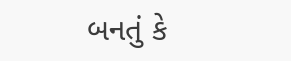બનતું કે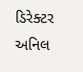ડિરેક્ટર અનિલ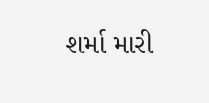શર્મા મારી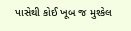પાસેથી કોઈ ખૂબ જ મુશ્કેલ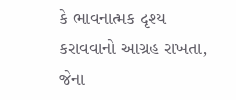કે ભાવનાત્મક દૃશ્ય કરાવવાનો આગ્રહ રાખતા, જેના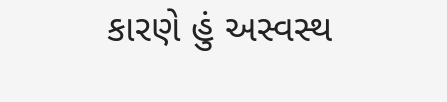કારણે હું અસ્વસ્થ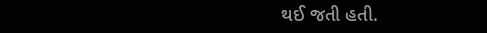થઈ જતી હતી.